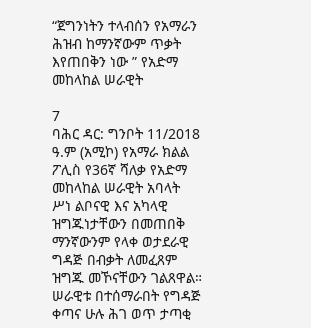“ጀግንነትን ተላብሰን የአማራን ሕዝብ ከማንኛውም ጥቃት እየጠበቅን ነው ” የአድማ መከላከል ሠራዊት

7
ባሕር ዳር: ግንቦት 11/2018 ዓ.ም (አሚኮ) የአማራ ክልል ፖሊስ የ36ኛ ሻለቃ የአድማ መከላከል ሠራዊት አባላት ሥነ ልቦናዊ እና አካላዊ ዝግጁነታቸውን በመጠበቅ ማንኛውንም የላቀ ወታደራዊ ግዳጅ በብቃት ለመፈጸም ዝግጁ መኾናቸውን ገልጸዋል።
ሠራዊቱ በተሰማራበት የግዳጅ ቀጣና ሁሉ ሕገ ወጥ ታጣቂ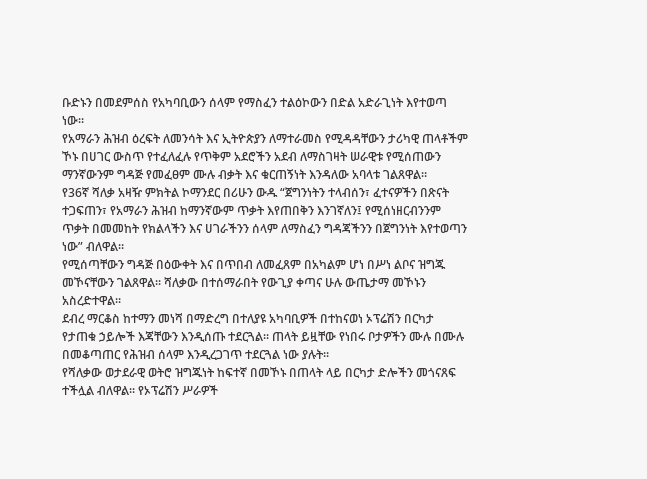ቡድኑን በመደምሰስ የአካባቢውን ሰላም የማስፈን ተልዕኮውን በድል አድራጊነት እየተወጣ ነው።
የአማራን ሕዝብ ዕረፍት ለመንሳት እና ኢትዮጵያን ለማተራመስ የሚዳዳቸውን ታሪካዊ ጠላቶችም ኾኑ በሀገር ውስጥ የተፈለፈሉ የጥቅም አደሮችን አደብ ለማስገዛት ሠራዊቱ የሚሰጠውን ማንኛውንም ግዳጅ የመፈፀም ሙሉ ብቃት እና ቁርጠኝነት እንዳለው አባላቱ ገልጸዋል።
የ36ኛ ሻለቃ አዛዥ ምክትል ኮማንደር በሪሁን ውዱ “ጀግንነትን ተላብሰን፣ ፈተናዎችን በጽናት ተጋፍጠን፣ የአማራን ሕዝብ ከማንኛውም ጥቃት እየጠበቅን እንገኛለን፤ የሚሰነዘርብንንም ጥቃት በመመከት የክልላችን እና ሀገራችንን ሰላም ለማስፈን ግዳጃችንን በጀግንነት እየተወጣን ነው” ብለዋል።
የሚሰጣቸውን ግዳጅ በዕውቀት እና በጥበብ ለመፈጸም በአካልም ሆነ በሥነ ልቦና ዝግጁ መኾናቸውን ገልጸዋል። ሻለቃው በተሰማራበት የውጊያ ቀጣና ሁሉ ውጤታማ መኾኑን አስረድተዋል።
ደብረ ማርቆስ ከተማን መነሻ በማድረግ በተለያዩ አካባቢዎች በተከናወነ ኦፕሬሽን በርካታ የታጠቁ ኃይሎች እጃቸውን እንዲሰጡ ተደርጓል። ጠላት ይዟቸው የነበሩ ቦታዎችን ሙሉ በሙሉ በመቆጣጠር የሕዝብ ሰላም እንዲረጋገጥ ተደርጓል ነው ያሉት።
የሻለቃው ወታደራዊ ወትሮ ዝግጁነት ከፍተኛ በመኾኑ በጠላት ላይ በርካታ ድሎችን መጎናጸፍ ተችሏል ብለዋል። የኦፕሬሽን ሥራዎች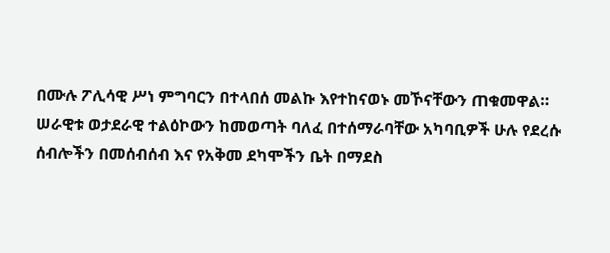በሙሉ ፖሊሳዊ ሥነ ምግባርን በተላበሰ መልኩ እየተከናወኑ መኾናቸውን ጠቁመዋል።
ሠራዊቱ ወታደራዊ ተልዕኮውን ከመወጣት ባለፈ በተሰማራባቸው አካባቢዎች ሁሉ የደረሱ ሰብሎችን በመሰብሰብ እና የአቅመ ደካሞችን ቤት በማደስ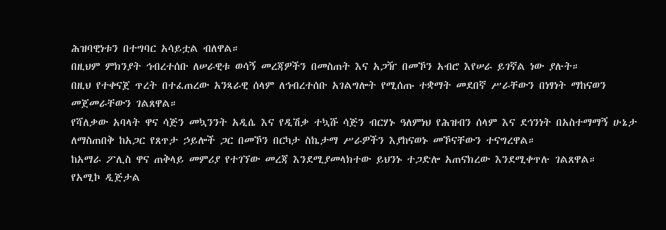ሕዝባዊነቱን በተግባር አሳይቷል ብለዋል።
በዚህም ምክንያት ኅብረተሰቡ ለሠራዊቱ ወሳኝ መረጃዎችን በመስጠት እና አጋዥ በመኾን አብሮ እየሠራ ይገኛል ነው ያሉት።
በዚህ የተቀናጀ ጥረት በተፈጠረው አንጻራዊ ሰላም ለኅብረተሰቡ አገልግሎት የሚሰጡ ተቋማት መደበኛ ሥራቸውን በነፃነት ማከናወን መጀመራቸውን ገልጸዋል።
የሻለቃው አባላት ዋና ሳጅን መኳንንት አዲሴ እና የዲሽቃ ተኳሹ ሳጅን ብርሃኑ ዓለምነህ የሕዝብን ሰላም እና ደኅንነት በአስተማማኝ ሁኔታ ለማስጠበቅ ከአጋር የጸጥታ ኃይሎች ጋር በመኾን በርካታ ስኬታማ ሥራዎችን እያከናወኑ መኾናቸውን ተናግረዋል።
ከአማራ ፖሊስ ዋና ጠቅላይ መምሪያ የተገኘው መረጃ እንደሚያመላክተው ይህንኑ ተጋድሎ አጠናክረው እንደሚቀጥሉ ገልጸዋል።
የአሚኮ ዲጅታል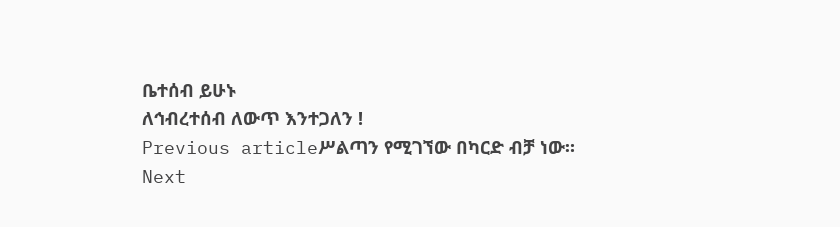ቤተሰብ ይሁኑ
ለኅብረተሰብ ለውጥ እንተጋለን !
Previous articleሥልጣን የሚገኘው በካርድ ብቻ ነው።
Next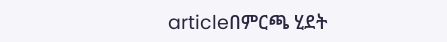articleበምርጫ ሂደት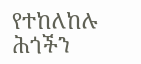የተከለከሉ ሕጎችን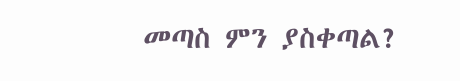መጣስ ምን ያስቀጣል?